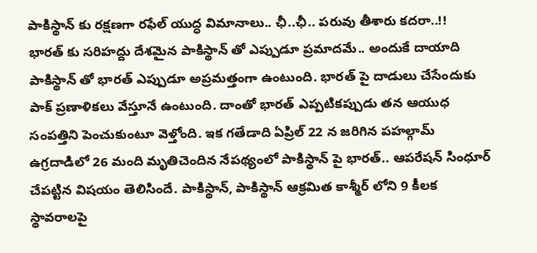పాకిస్థాన్ కు రక్షణగా రఫేల్ యుద్ధ విమానాలు.. ఛీ..ఛీ.. పరువు తీశారు కదరా..!!
భారత్ కు సరిహద్దు దేశమైన పాకిస్థాన్ తో ఎప్పుడూ ప్రమాదమే.. అందుకే దాయాది పాకిస్థాన్ తో భారత్ ఎప్పుడూ అప్రమత్తంగా ఉంటుంది. భారత్ పై దాడులు చేసేందుకు పాక్ ప్రణాళికలు వేస్తూనే ఉంటుంది. దాంతో భారత్ ఎప్పటికప్పుడు తన ఆయుధ సంపత్తిని పెంచుకుంటూ వెళ్తోంది. ఇక గతేడాది ఏప్రిల్ 22 న జరిగిన పహల్గామ్ ఉగ్రదాడిలో 26 మంది మృతిచెందిన నేపథ్యంలో పాకిస్థాన్ పై భారత్.. ఆపరేషన్ సింధూర్ చేపట్టిన విషయం తెలిసిందే. పాకిస్థాన్, పాకిస్థాన్ ఆక్రమిత కాశ్మీర్ లోని 9 కీలక స్థావరాలపై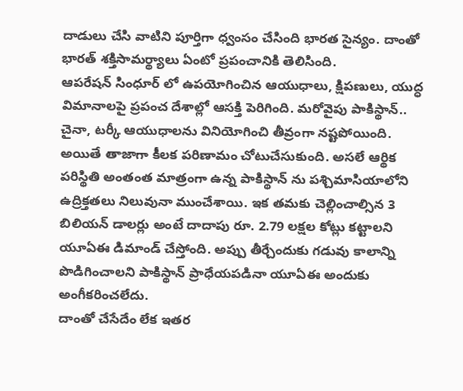దాడులు చేసి వాటిని పూర్తిగా ధ్వంసం చేసింది భారత సైన్యం. దాంతో భారత్ శక్తిసామర్థ్యాలు ఏంటో ప్రపంచానికి తెలిసింది.
ఆపరేషన్ సింధూర్ లో ఉపయోగించిన ఆయుధాలు, క్షిపణులు, యుద్ధ విమానాలపై ప్రపంచ దేశాల్లో ఆసక్తి పెరిగింది. మరోవైపు పాకిస్థాన్.. చైనా, టర్కీ ఆయుధాలను వినియోగించి తీవ్రంగా నష్టపోయింది. అయితే తాజాగా కీలక పరిణామం చోటుచేసుకుంది. అసలే ఆర్థిక పరిస్థితి అంతంత మాత్రంగా ఉన్న పాకిస్థాన్ ను పశ్చిమాసియాలోని ఉద్రిక్తతలు నిలువునా ముంచేశాయి. ఇక తమకు చెల్లించాల్సిన 3 బిలియన్ డాలర్లు అంటే దాదాపు రూ. 2.79 లక్షల కోట్లు కట్టాలని యూఏఈ డిమాండ్ చేస్తోంది. అప్పు తీర్చేందుకు గడువు కాలాన్ని పొడిగించాలని పాకిస్థాన్ ప్రాధేయపడినా యూఏఈ అందుకు అంగీకరించలేదు.
దాంతో చేసేదేం లేక ఇతర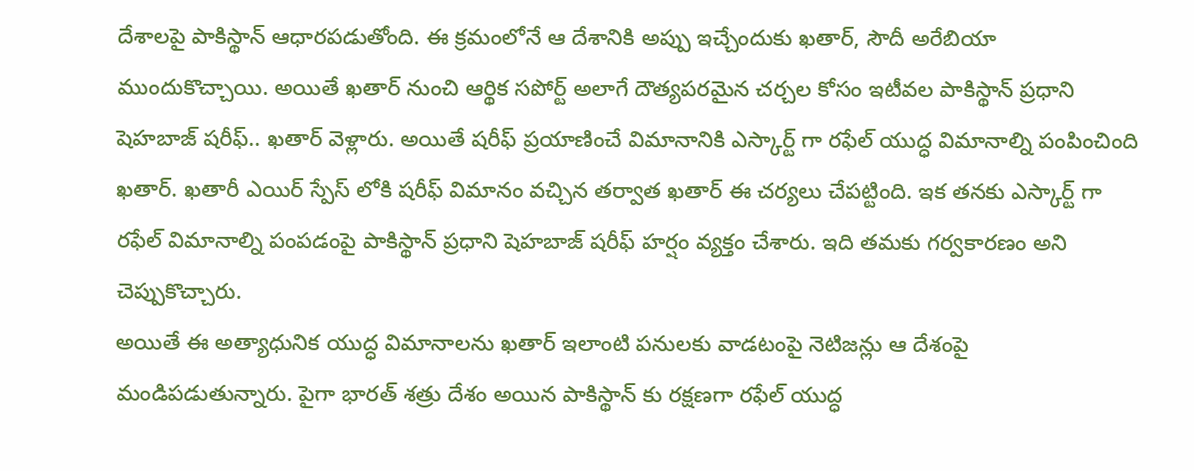దేశాలపై పాకిస్థాన్ ఆధారపడుతోంది. ఈ క్రమంలోనే ఆ దేశానికి అప్పు ఇచ్చేందుకు ఖతార్, సౌదీ అరేబియా ముందుకొచ్చాయి. అయితే ఖతార్ నుంచి ఆర్థిక సపోర్ట్ అలాగే దౌత్యపరమైన చర్చల కోసం ఇటీవల పాకిస్థాన్ ప్రధాని షెహబాజ్ షరీఫ్.. ఖతార్ వెళ్లారు. అయితే షరీఫ్ ప్రయాణించే విమానానికి ఎస్కార్ట్ గా రఫేల్ యుద్ధ విమానాల్ని పంపించింది ఖతార్. ఖతారీ ఎయిర్ స్పేస్ లోకి షరీఫ్ విమానం వచ్చిన తర్వాత ఖతార్ ఈ చర్యలు చేపట్టింది. ఇక తనకు ఎస్కార్ట్ గా రఫేల్ విమానాల్ని పంపడంపై పాకిస్థాన్ ప్రధాని షెహబాజ్ షరీఫ్ హర్షం వ్యక్తం చేశారు. ఇది తమకు గర్వకారణం అని చెప్పుకొచ్చారు.
అయితే ఈ అత్యాధునిక యుద్ధ విమానాలను ఖతార్ ఇలాంటి పనులకు వాడటంపై నెటిజన్లు ఆ దేశంపై మండిపడుతున్నారు. పైగా భారత్ శత్రు దేశం అయిన పాకిస్థాన్ కు రక్షణగా రఫేల్ యుద్ధ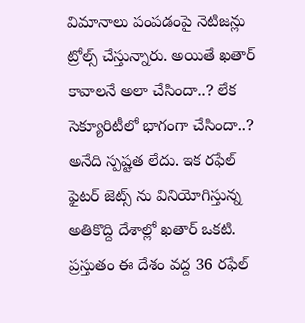విమానాలు పంపడంపై నెటిజన్లు ట్రోల్స్ చేస్తున్నారు. అయితే ఖతార్ కావాలనే అలా చేసిందా..? లేక సెక్యూరిటీలో భాగంగా చేసిందా..? అనేది స్పష్టత లేదు. ఇక రఫేల్ ఫైటర్ జెట్స్ ను వినియోగిస్తున్న అతికొద్ది దేశాల్లో ఖతార్ ఒకటి. ప్రస్తుతం ఈ దేశం వద్ద 36 రఫేల్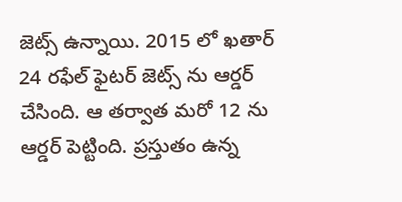జెట్స్ ఉన్నాయి. 2015 లో ఖతార్ 24 రఫేల్ ఫైటర్ జెట్స్ ను ఆర్డర్ చేసింది. ఆ తర్వాత మరో 12 ను ఆర్డర్ పెట్టింది. ప్రస్తుతం ఉన్న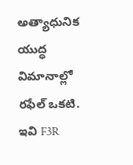అత్యాధునిక యుద్ధ విమానాల్లో రఫేల్ ఒకటి. ఇవి F3R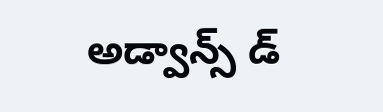అడ్వాన్స్ డ్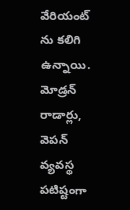వేరియంట్ ను కలిగి ఉన్నాయి. మోడ్రన్ రాడార్లు, వెపన్ వ్యవస్థ పటిష్టంగా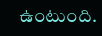ఉంటుంది.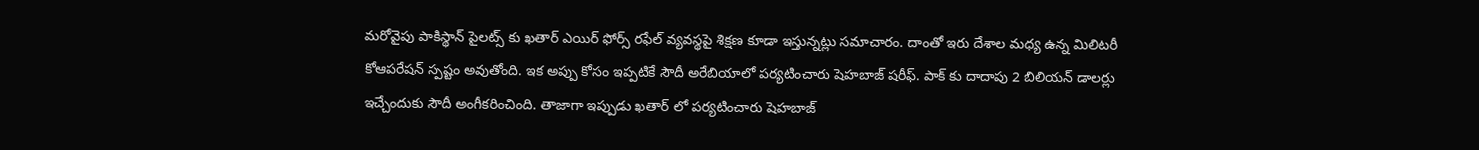మరోవైపు పాకిస్థాన్ పైలట్స్ కు ఖతార్ ఎయిర్ ఫోర్స్ రఫేల్ వ్యవస్థపై శిక్షణ కూడా ఇస్తున్నట్లు సమాచారం. దాంతో ఇరు దేశాల మధ్య ఉన్న మిలిటరీ కోఆపరేషన్ స్పష్టం అవుతోంది. ఇక అప్పు కోసం ఇప్పటికే సౌదీ అరేబియాలో పర్యటించారు షెహబాజ్ షరీఫ్. పాక్ కు దాదాపు 2 బిలియన్ డాలర్లు ఇచ్చేందుకు సౌదీ అంగీకరించింది. తాజాగా ఇప్పుడు ఖతార్ లో పర్యటించారు షెహబాజ్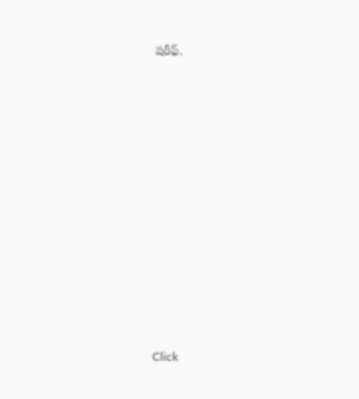షరీఫ్.












Click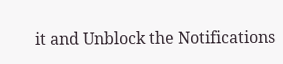it and Unblock the Notifications